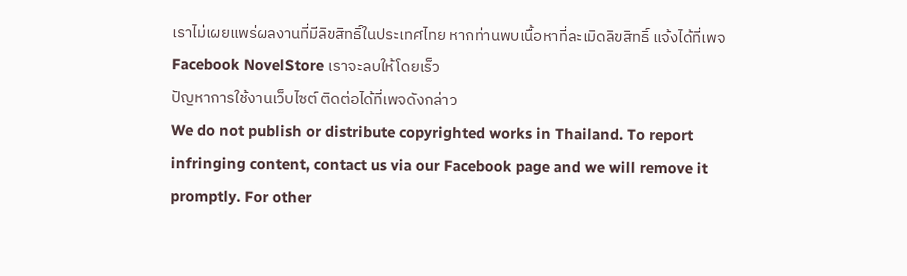เราไม่เผยแพร่ผลงานที่มีลิขสิทธิ์ในประเทศไทย หากท่านพบเนื้อหาที่ละเมิดลิขสิทธิ์ แจ้งได้ที่เพจ Facebook NovelStore เราจะลบให้โดยเร็ว
ปัญหาการใช้งานเว็บไซต์ ติดต่อได้ที่เพจดังกล่าว
We do not publish or distribute copyrighted works in Thailand. To report infringing content, contact us via our Facebook page and we will remove it promptly. For other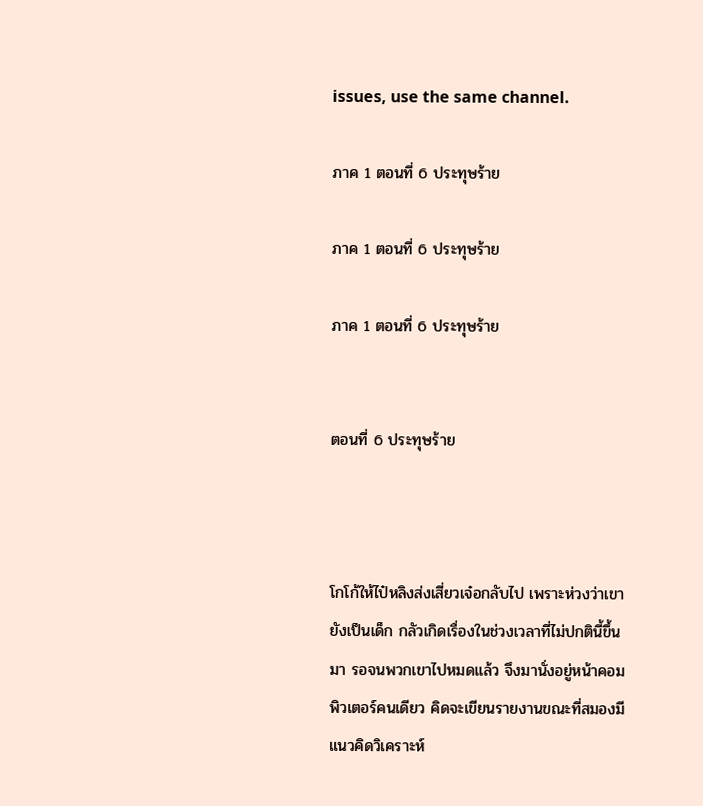issues, use the same channel.

ภาค 1 ตอนที่ 6 ประทุษร้าย

ภาค 1 ตอนที่ 6 ประทุษร้าย

ภาค 1 ตอนที่ 6 ประทุษร้าย


ตอนที่ 6 ประทุษร้าย



โกโก้ให้ไป๋หลิงส่งเสี่ยวเจ๋อกลับไป เพราะห่วงว่าเขายังเป็นเด็ก กลัวเกิดเรื่องในช่วงเวลาที่ไม่ปกตินี้ขึ้นมา รอจนพวกเขาไปหมดแล้ว จึงมานั่งอยู่หน้าคอมพิวเตอร์คนเดียว คิดจะเขียนรายงานขณะที่สมองมีแนวคิดวิเคราะห์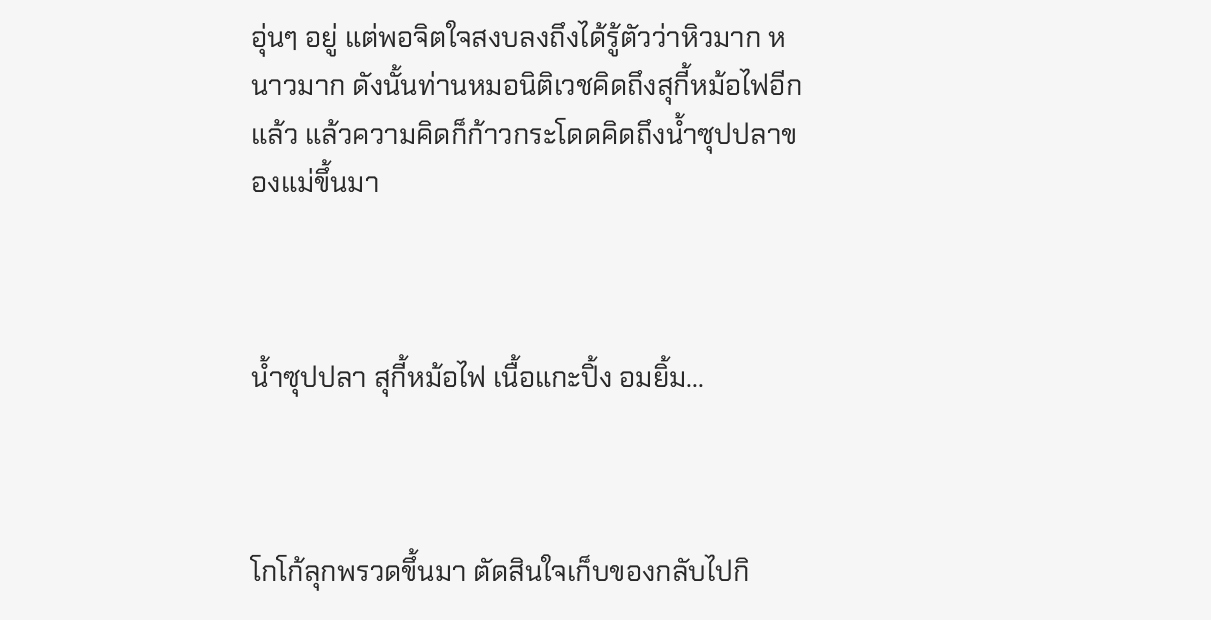อุ่นๆ อยู่ แต่พอจิตใจสงบลงถึงได้รู้ตัวว่าหิวมาก หนาวมาก ดังนั้นท่านหมอนิติเวชคิดถึงสุกี้หม้อไฟอีกแล้ว แล้วความคิดก็ก้าวกระโดดคิดถึงน้ำซุปปลาของแม่ขึ้นมา



น้ำซุปปลา สุกี้หม้อไฟ เนื้อแกะปิ้ง อมยิ้ม...



โกโก้ลุกพรวดขึ้นมา ตัดสินใจเก็บของกลับไปกิ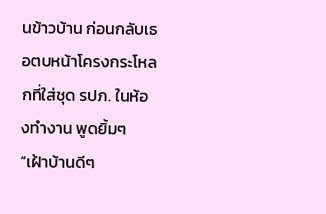นข้าวบ้าน ก่อนกลับเธอตบหน้าโครงกระโหลกที่ใส่ชุด รปภ. ในห้องทำงาน พูดยิ้มๆ “เฝ้าบ้านดีๆ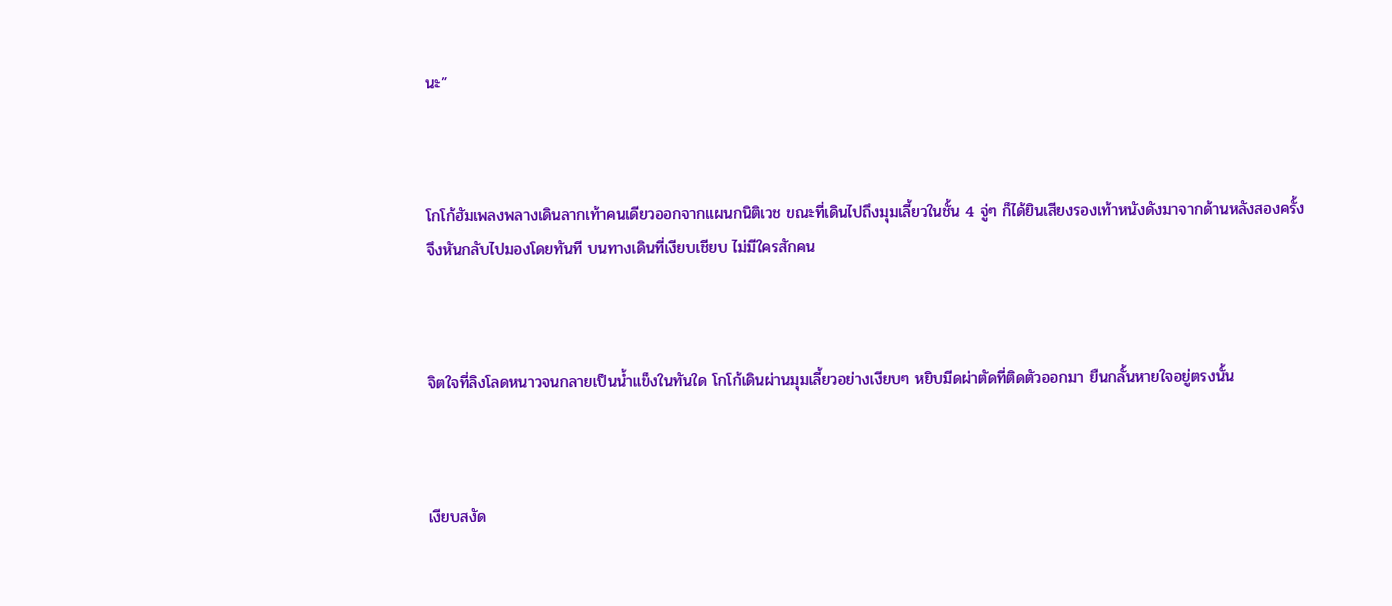นะ”



โกโก้ฮัมเพลงพลางเดินลากเท้าคนเดียวออกจากแผนกนิติเวช ขณะที่เดินไปถึงมุมเลี้ยวในชั้น 4 จู่ๆ ก็ได้ยินเสียงรองเท้าหนังดังมาจากด้านหลังสองครั้ง จึงหันกลับไปมองโดยทันที บนทางเดินที่เงียบเชียบ ไม่มีใครสักคน



จิตใจที่ลิงโลดหนาวจนกลายเป็นน้ำแข็งในทันใด โกโก้เดินผ่านมุมเลี้ยวอย่างเงียบๆ หยิบมีดผ่าตัดที่ติดตัวออกมา ยืนกลั้นหายใจอยู่ตรงนั้น



เงียบสงัด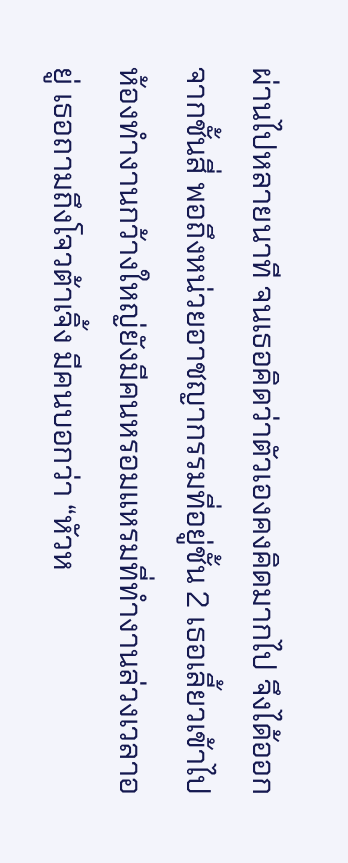ผ่านไปหลายนาที จนเธอคิดว่าตัวเองคงคิดมากไป จึงได้ออกจากชั้นสี่ พอถึงหน่วยอาชญากรรมที่อยู่ชั้น 2 เธอเลี้ยวเข้าไป ห้องทำงานกว้างใหญ่ยังมีคนหรอมแหรมที่ทำงานล่วงเวลาอยู่ เธอถามถึงโจวต้าเจิ้ง มีคนบอกว่า “หัวห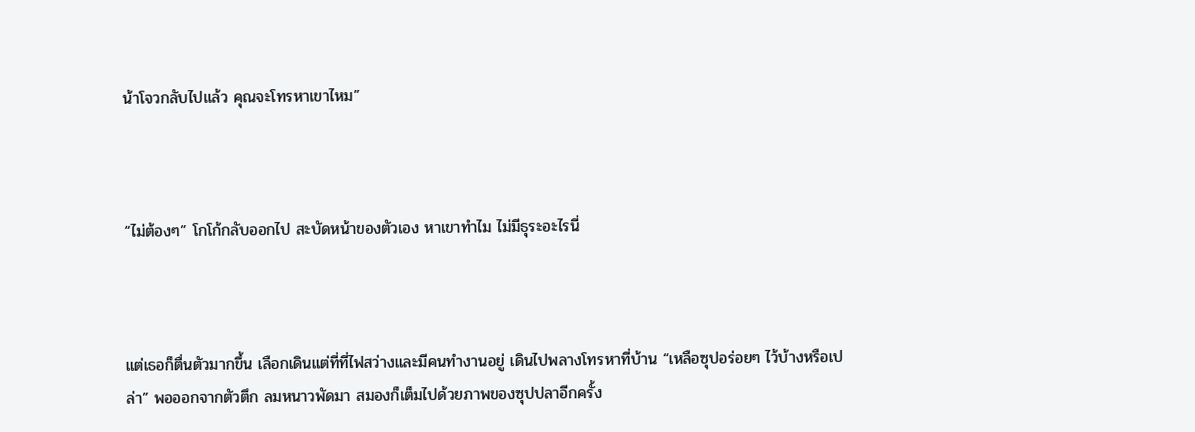น้าโจวกลับไปแล้ว คุณจะโทรหาเขาไหม”



“ไม่ต้องๆ” โกโก้กลับออกไป สะบัดหน้าของตัวเอง หาเขาทำไม ไม่มีธุระอะไรนี่



แต่เธอก็ตื่นตัวมากขึ้น เลือกเดินแต่ที่ที่ไฟสว่างและมีคนทำงานอยู่ เดินไปพลางโทรหาที่บ้าน “เหลือซุปอร่อยๆ ไว้บ้างหรือเปล่า” พอออกจากตัวตึก ลมหนาวพัดมา สมองก็เต็มไปด้วยภาพของซุปปลาอีกครั้ง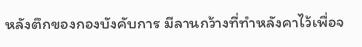หลังตึกของกองบังคับการ มีลานกว้างที่ทำหลังคาไว้เพื่อจ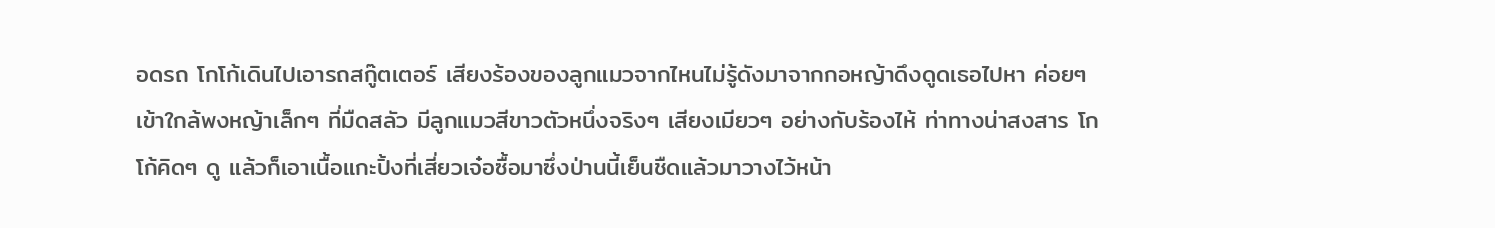อดรถ โกโก้เดินไปเอารถสกู๊ตเตอร์ เสียงร้องของลูกแมวจากไหนไม่รู้ดังมาจากกอหญ้าดึงดูดเธอไปหา ค่อยๆ เข้าใกล้พงหญ้าเล็กๆ ที่มืดสลัว มีลูกแมวสีขาวตัวหนึ่งจริงๆ เสียงเมียวๆ อย่างกับร้องไห้ ท่าทางน่าสงสาร โกโก้คิดๆ ดู แล้วก็เอาเนื้อแกะปิ้งที่เสี่ยวเจ๋อซื้อมาซึ่งป่านนี้เย็นชืดแล้วมาวางไว้หน้า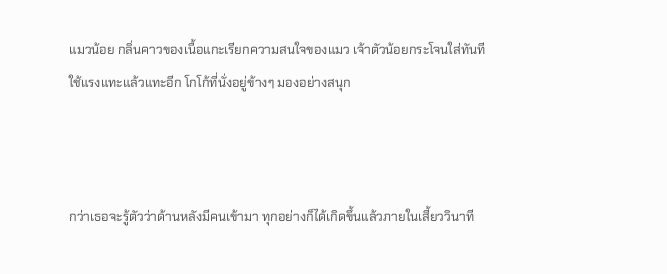แมวน้อย กลิ่นคาวของเนื้อแกะเรียกความสนใจของแมว เจ้าตัวน้อยกระโจนใส่ทันที ใช้แรงแทะแล้วแทะอีก โกโก้ที่นั่งอยู่ข้างๆ มองอย่างสนุก



กว่าเธอจะรู้ตัวว่าด้านหลังมีคนเข้ามา ทุกอย่างก็ได้เกิดขึ้นแล้วภายในเสี้ยววินาที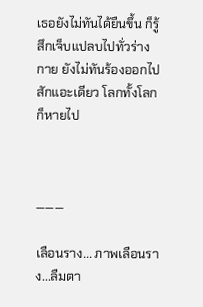เธอยังไม่ทันได้ยืนขึ้น ก็รู้สึกเจ็บแปลบไปทั่วร่างกาย ยังไม่ทันร้องออกไปสักแอะเดียว โลกทั้งโลกก็หายไป



———

เลือนราง... ภาพเลือนราง...ลืมตา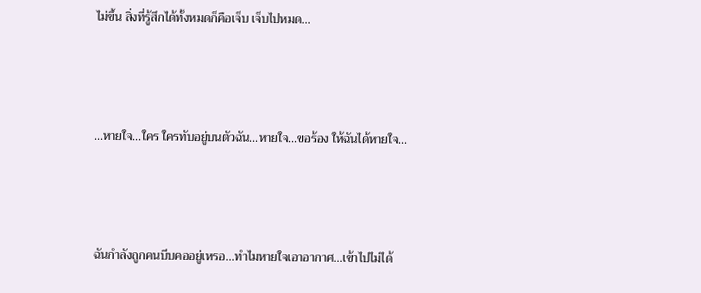ไม่ขึ้น สิ่งที่รู้สึกได้ทั้งหมดก็คือเจ็บ เจ็บไปหมด...



...หายใจ...ใคร ใครทับอยู่บนตัวฉัน...หายใจ...ขอร้อง ให้ฉันได้หายใจ...



ฉันกำลังถูกคนบีบคออยู่เหรอ...ทำไมหายใจเอาอากาศ...เข้าไปไม่ได้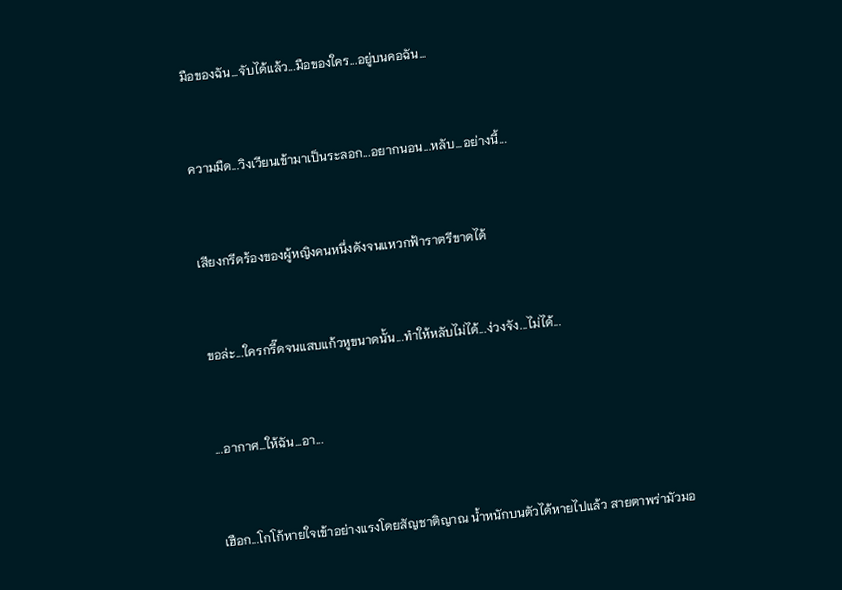มือของฉัน...จับได้แล้ว...มือของใคร...อยู่บนคอฉัน...



ความมืด...วิงเวียนเข้ามาเป็นระลอก...อยากนอน...หลับ...อย่างนี้...



เสียงกรีดร้องของผู้หญิงคนหนึ่งดังจนแหวกฟ้าราตรีขาดได้



ขอล่ะ...ใครกรี๊ดจนแสบแก้วหูขนาดนั้น...ทำให้หลับไม่ได้...ง่วงจัง...ไม่ได้...



...อากาศ...ให้ฉัน...อา...



เฮือก...โกโก้หายใจเข้าอย่างแรงโดยสัญชาติญาณ น้ำหนักบนตัวได้หายไปแล้ว สายตาพร่ามัวมอ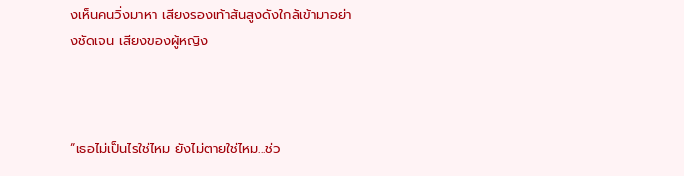งเห็นคนวิ่งมาหา เสียงรองเท้าส้นสูงดังใกล้เข้ามาอย่างชัดเจน เสียงของผู้หญิง



“เธอไม่เป็นไรใช่ไหม ยังไม่ตายใช่ไหม...ช่ว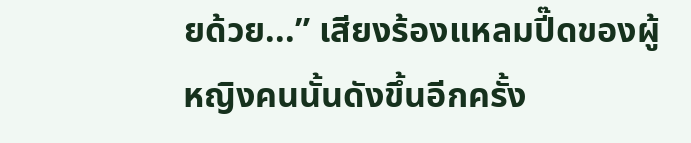ยด้วย...” เสียงร้องแหลมปี๊ดของผู้หญิงคนนั้นดังขึ้นอีกครั้ง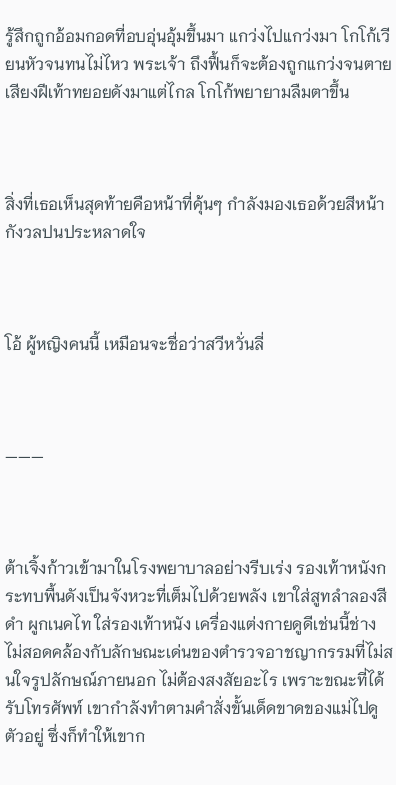รู้สึกถูกอ้อมกอดที่อบอุ่นอุ้มขึ้นมา แกว่งไปแกว่งมา โกโก้เวียนหัวจนทนไม่ไหว พระเจ้า ถึงฟื้นก็จะต้องถูกแกว่งจนตาย เสียงฝีเท้าทยอยดังมาแต่ไกล โกโก้พยายามลืมตาขึ้น



สิ่งที่เธอเห็นสุดท้ายคือหน้าที่คุ้นๆ กำลังมองเธอด้วยสีหน้ากังวลปนประหลาดใจ



โอ้ ผู้หญิงคนนี้ เหมือนจะชื่อว่าสวีหวั่นลี่



———



ต้าเจิ้งก้าวเข้ามาในโรงพยาบาลอย่างรีบเร่ง รองเท้าหนังกระทบพื้นดังเป็นจังหวะที่เต็มไปด้วยพลัง เขาใส่สูทลำลองสีดำ ผูกเนคไท ใส่รองเท้าหนัง เครื่องแต่งกายดูดีเช่นนี้ช่างไม่สอดคล้องกับลักษณะเด่นของตำรวจอาชญากรรมที่ไม่สนใจรูปลักษณ์ภายนอก ไม่ต้องสงสัยอะไร เพราะขณะที่ได้รับโทรศัพท์ เขากำลังทำตามคำสั่งขั้นเด็ดขาดของแม่ไปดูตัวอยู่ ซึ่งก็ทำให้เขาก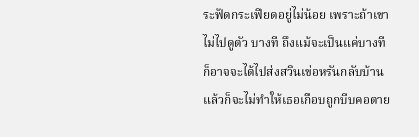ระฟัดกระเฟียดอยู่ไม่น้อย เพราะถ้าเขาไม่ไปดูตัว บางที ถึงแม้จะเป็นแค่บางที ก็อาจจะได้ไปส่งสวินเข่อหรันกลับบ้าน แล้วก็จะไม่ทำให้เธอเกือบถูกบีบคอตาย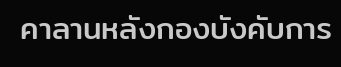คาลานหลังกองบังคับการ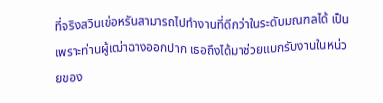ที่จริงสวินเข่อหรันสามารถไปทำงานที่ดีกว่าในระดับมณฑลได้ เป็นเพราะท่านผู้เฒ่าฉางออกปาก เธอถึงได้มาช่วยแบกรับงานในหน่วยของ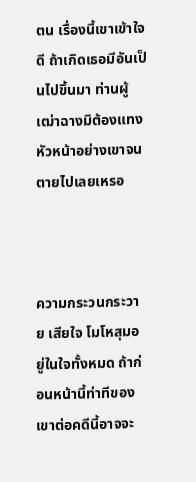ตน เรื่องนี้เขาเข้าใจดี ถ้าเกิดเธอมีอันเป็นไปขึ้นมา ท่านผู้เฒ่าฉางมิต้องแทงหัวหน้าอย่างเขาจนตายไปเลยเหรอ



ความกระวนกระวาย เสียใจ โมโหสุมอยู่ในใจทั้งหมด ถ้าก่อนหน้านี้ท่าทีของเขาต่อคดีนี้อาจจะ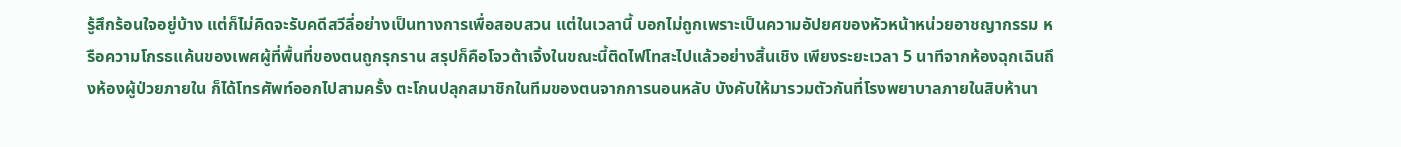รู้สึกร้อนใจอยู่บ้าง แต่ก็ไม่คิดจะรับคดีสวีลี่อย่างเป็นทางการเพื่อสอบสวน แต่ในเวลานี้ บอกไม่ถูกเพราะเป็นความอัปยศของหัวหน้าหน่วยอาชญากรรม หรือความโกรธแค้นของเพศผู้ที่พื้นที่ของตนถูกรุกราน สรุปก็คือโจวต้าเจิ้งในขณะนี้ติดไฟโทสะไปแล้วอย่างสิ้นเชิง เพียงระยะเวลา 5 นาทีจากห้องฉุกเฉินถึงห้องผู้ป่วยภายใน ก็ได้โทรศัพท์ออกไปสามครั้ง ตะโกนปลุกสมาชิกในทีมของตนจากการนอนหลับ บังคับให้มารวมตัวกันที่โรงพยาบาลภายในสิบห้านา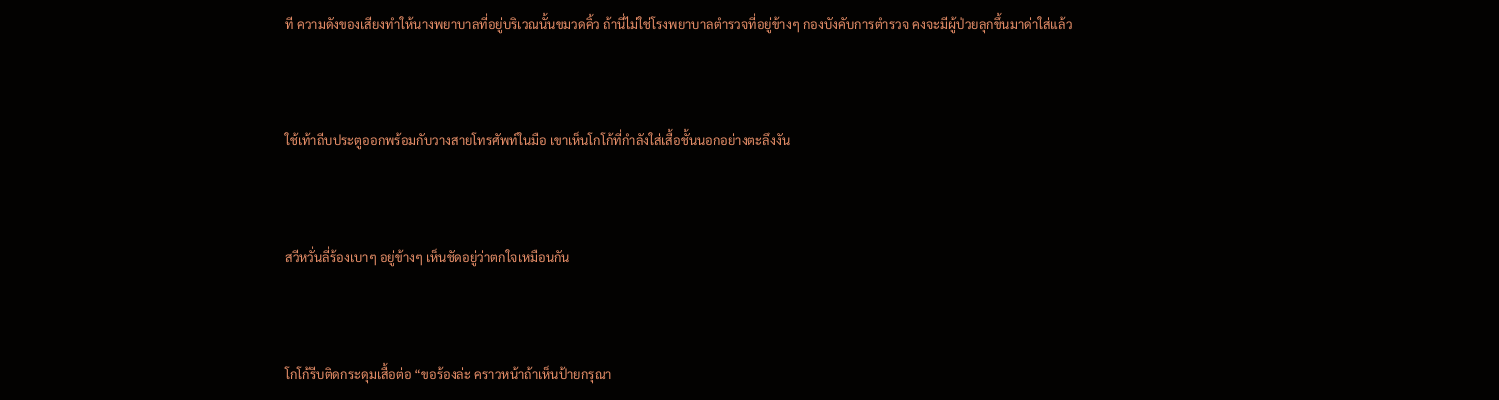ที ความดังของเสียงทำให้นางพยาบาลที่อยู่บริเวณนั้นขมวดคิ้ว ถ้านี่ไม่ใช่โรงพยาบาลตำรวจที่อยู่ข้างๆ กองบังคับการตำรวจ คงจะมีผู้ป่วยลุกขึ้นมาด่าใส่แล้ว



ใช้เท้าถีบประตูออกพร้อมกับวางสายโทรศัพท์ในมือ เขาเห็นโกโก้ที่กำลังใส่เสื้อชั้นนอกอย่างตะลึงงัน



สวีหวั่นลี่ร้องเบาๆ อยู่ข้างๆ เห็นชัดอยู่ว่าตกใจเหมือนกัน



โกโก้รีบติดกระดุมเสื้อต่อ “ขอร้องล่ะ คราวหน้าถ้าเห็นป้ายกรุณา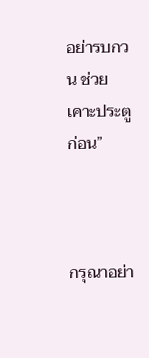อย่ารบกวน ช่วยเคาะประตูก่อน”



กรุณาอย่า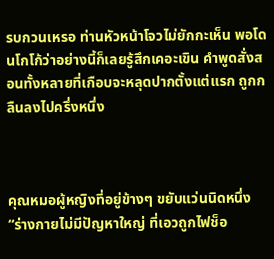รบกวนเหรอ ท่านหัวหน้าโจวไม่ยักกะเห็น พอโดนโกโก้ว่าอย่างนี้ก็เลยรู้สึกเคอะเขิน คำพูดสั่งสอนทั้งหลายที่เกือบจะหลุดปากตั้งแต่แรก ถูกกลืนลงไปครึ่งหนึ่ง



คุณหมอผู้หญิงที่อยู่ข้างๆ ขยับแว่นนิดหนึ่ง “ร่างกายไม่มีปัญหาใหญ่ ที่เอวถูกไฟช็อ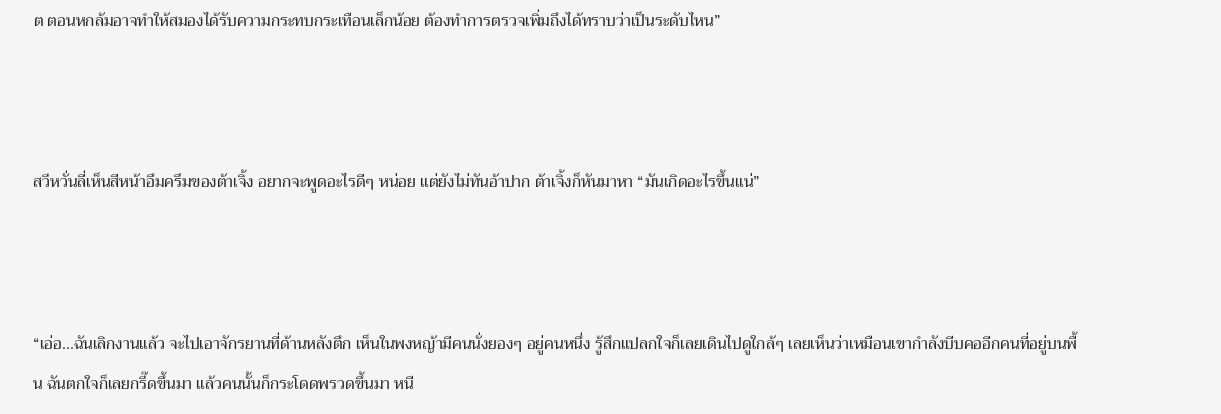ต ตอนหกล้มอาจทำให้สมองได้รับความกระทบกระเทือนเล็กน้อย ต้องทำการตรวจเพิ่มถึงได้ทราบว่าเป็นระดับไหน”



สวีหวั่นลี่เห็นสีหน้าอึมครึมของต้าเจิ้ง อยากจะพูดอะไรดีๆ หน่อย แต่ยังไม่ทันอ้าปาก ต้าเจิ้งก็หันมาหา “มันเกิดอะไรขึ้นแน่”



“เอ่อ...ฉันเลิกงานแล้ว จะไปเอาจักรยานที่ด้านหลังตึก เห็นในพงหญ้ามีคนนั่งยองๆ อยู่คนหนึ่ง รู้สึกแปลกใจก็เลยเดินไปดูใกล้ๆ เลยเห็นว่าเหมือนเขากำลังบีบคออีกคนที่อยู่บนพื้น ฉันตกใจก็เลยกรี๊ดขึ้นมา แล้วคนนั้นก็กระโดดพรวดขึ้นมา หนี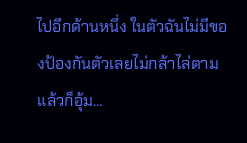ไปอีกด้านหนึ่ง ในตัวฉันไม่มีของป้องกันตัวเลยไม่กล้าไล่ตาม แล้วก็อุ้ม...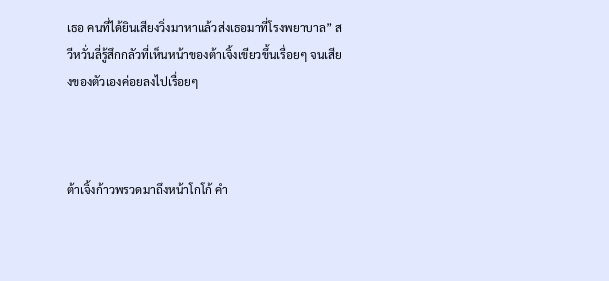เธอ คนที่ได้ยินเสียงวิ่งมาหาแล้วส่งเธอมาที่โรงพยาบาล” สวีหวั่นลี่รู้สึกกลัวที่เห็นหน้าของต้าเจิ้งเขียวขึ้นเรื่อยๆ จนเสียงของตัวเองค่อยลงไปเรื่อยๆ



ต้าเจิ้งก้าวพรวดมาถึงหน้าโกโก้ คำ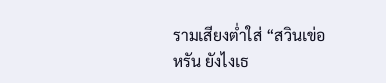รามเสียงต่ำใส่ “สวินเข่อหรัน ยังไงเธ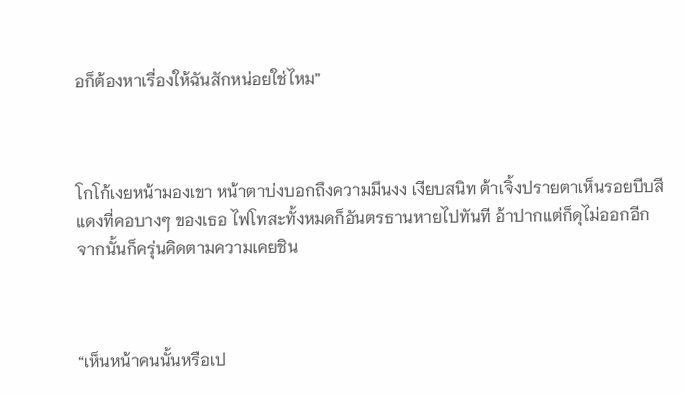อก็ต้องหาเรื่องให้ฉันสักหน่อยใช่ไหม”



โกโก้เงยหน้ามองเขา หน้าตาบ่งบอกถึงความมึนงง เงียบสนิท ต้าเจิ้งปรายตาเห็นรอยบีบสีแดงที่คอบางๆ ของเธอ ไฟโทสะทั้งหมดก็อันตรธานหายไปทันที อ้าปากแต่ก็ดุไม่ออกอีก จากนั้นก็ครุ่นคิดตามความเคยชิน



“เห็นหน้าคนนั้นหรือเป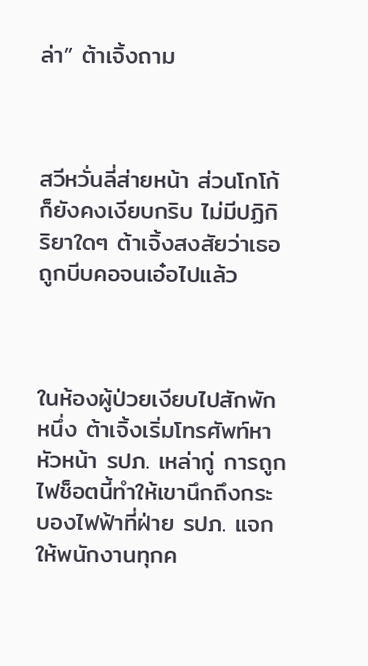ล่า” ต้าเจิ้งถาม



สวีหวั่นลี่ส่ายหน้า ส่วนโกโก้ก็ยังคงเงียบกริบ ไม่มีปฏิกิริยาใดๆ ต้าเจิ้งสงสัยว่าเธอถูกบีบคอจนเอ๋อไปแล้ว



ในห้องผู้ป่วยเงียบไปสักพักหนึ่ง ต้าเจิ้งเริ่มโทรศัพท์หาหัวหน้า รปภ. เหล่ากู่ การถูกไฟช็อตนี้ทำให้เขานึกถึงกระบองไฟฟ้าที่ฝ่าย รปภ. แจกให้พนักงานทุกค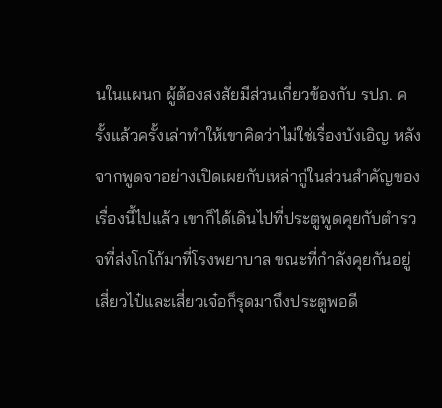นในแผนก ผู้ต้องสงสัยมีส่วนเกี่ยวข้องกับ รปภ. ครั้งแล้วครั้งเล่าทำให้เขาคิดว่าไม่ใช่เรื่องบังเอิญ หลังจากพูดจาอย่างเปิดเผยกับเหล่ากู่ในส่วนสำคัญของเรื่องนี้ไปแล้ว เขาก็ได้เดินไปที่ประตูพูดคุยกับตำรวจที่ส่งโกโก้มาที่โรงพยาบาล ขณะที่กำลังคุยกันอยู่ เสี่ยวไป๋และเสี่ยวเจ๋อก็รุดมาถึงประตูพอดี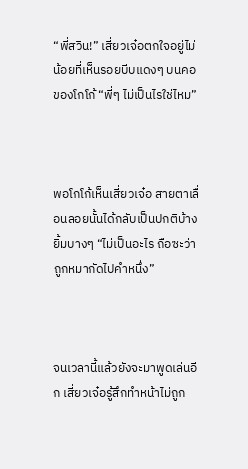“พี่สวิน!” เสี่ยวเจ๋อตกใจอยู่ไม่น้อยที่เห็นรอยบีบแดงๆ บนคอของโกโก้ “พี่ๆ ไม่เป็นไรใช่ไหม”



พอโกโก้เห็นเสี่ยวเจ๋อ สายตาเลื่อนลอยนั้นได้กลับเป็นปกติบ้าง ยิ้มบางๆ “ไม่เป็นอะไร ถือซะว่าถูกหมากัดไปคำหนึ่ง”



จนเวลานี้แล้วยังจะมาพูดเล่นอีก เสี่ยวเจ๋อรู้สึกทำหน้าไม่ถูก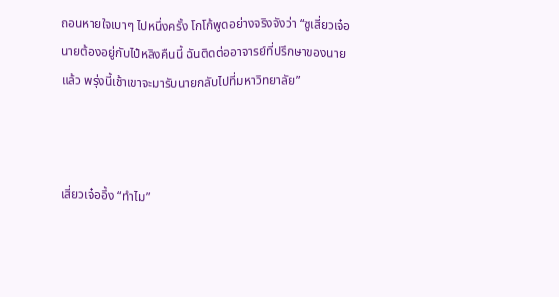ถอนหายใจเบาๆ ไปหนึ่งครั้ง โกโก้พูดอย่างจริงจังว่า “ซูเสี่ยวเจ๋อ นายต้องอยู่กับไป๋หลิงคืนนี้ ฉันติดต่ออาจารย์ที่ปรึกษาของนายแล้ว พรุ่งนี้เช้าเขาจะมารับนายกลับไปที่มหาวิทยาลัย”



เสี่ยวเจ๋ออึ้ง “ทำไม”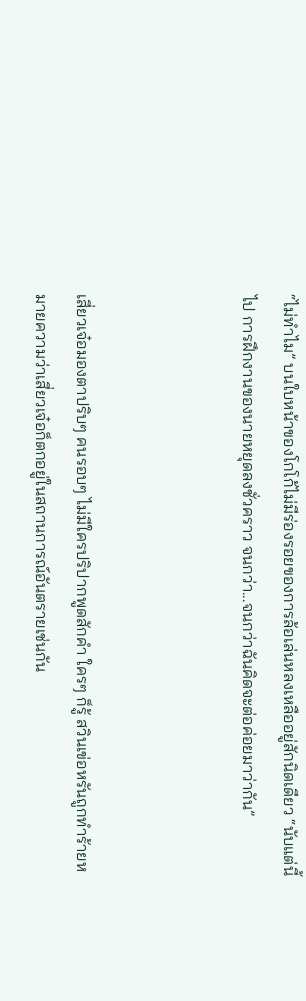“ไม่ทำไม” บนใบหน้าของโกโก้ไม่มีร่องรอยของการล้อเล่นหลงเหลืออยู่สักนิดเดียว “นับแต่นี้ไป การฝึกงานของนายหยุดลงชั่วคราว จนกว่า...จนกว่าฉันคิดจะต่อค่อยมาว่ากัน”



เสี่ยวเจ๋อมองตาปริบๆ คนรอบๆ ไม่มีใครปริปากพูดสักคำ ใครๆ ก็รู้ สวินเข่อหรันถูกทำร้ายหมายความว่าเสี่ยวเจ๋อก็ตกอยู่ในสถานการณ์อันตรายเช่นกัน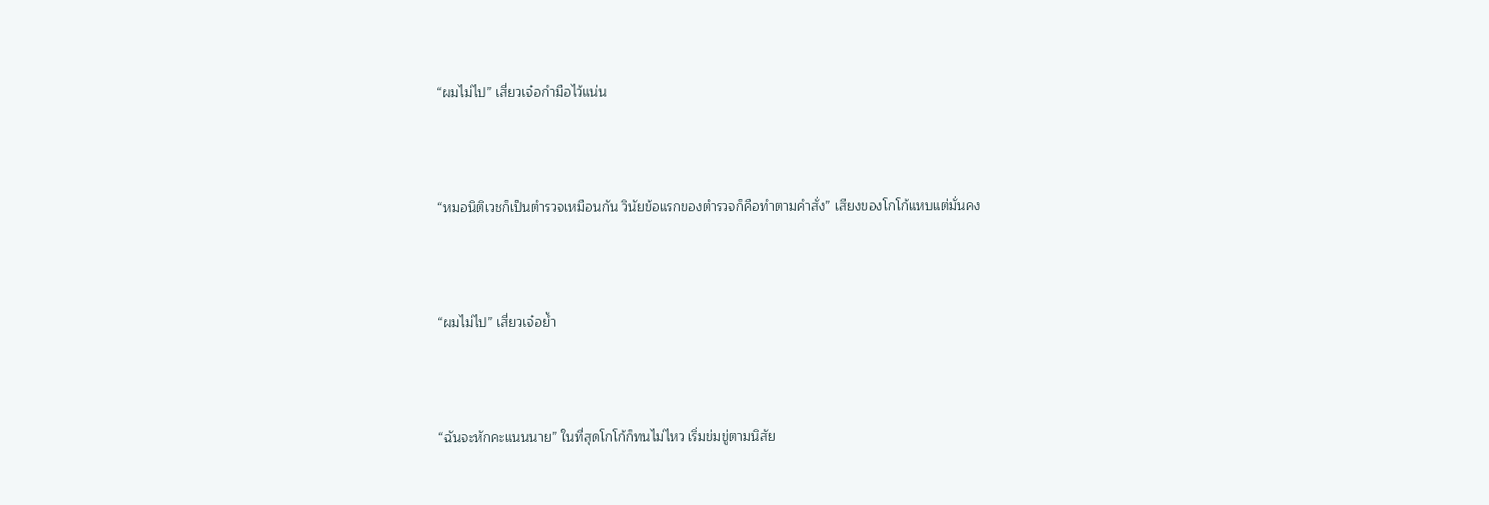“ผมไม่ไป” เสี่ยวเจ๋อกำมือไว้แน่น



“หมอนิติเวชก็เป็นตำรวจเหมือนกัน วินัยข้อแรกของตำรวจก็คือทำตามคำสั่ง” เสียงของโกโก้แหบแต่มั่นคง



“ผมไม่ไป” เสี่ยวเจ๋อย้ำ



“ฉันจะหักคะแนนนาย” ในที่สุดโกโก้ก็ทนไม่ไหว เริ่มข่มขู่ตามนิสัย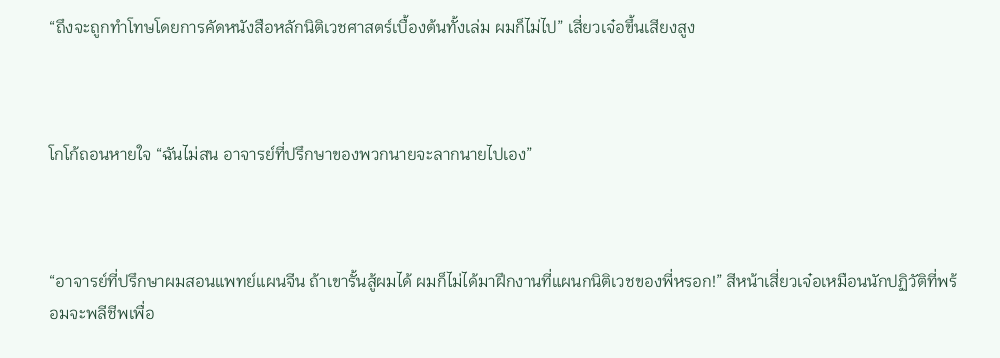“ถึงจะถูกทำโทษโดยการคัดหนังสือหลักนิติเวชศาสตร์เบื้องต้นทั้งเล่ม ผมก็ไม่ไป” เสี่ยวเจ๋อขึ้นเสียงสูง



โกโก้ถอนหายใจ “ฉันไม่สน อาจารย์ที่ปรึกษาของพวกนายจะลากนายไปเอง”



“อาจารย์ที่ปรึกษาผมสอนแพทย์แผนจีน ถ้าเขารั้นสู้ผมได้ ผมก็ไม่ได้มาฝึกงานที่แผนกนิติเวชของพี่หรอก!” สีหน้าเสี่ยวเจ๋อเหมือนนักปฏิวัติที่พร้อมจะพลีชีพเพื่อ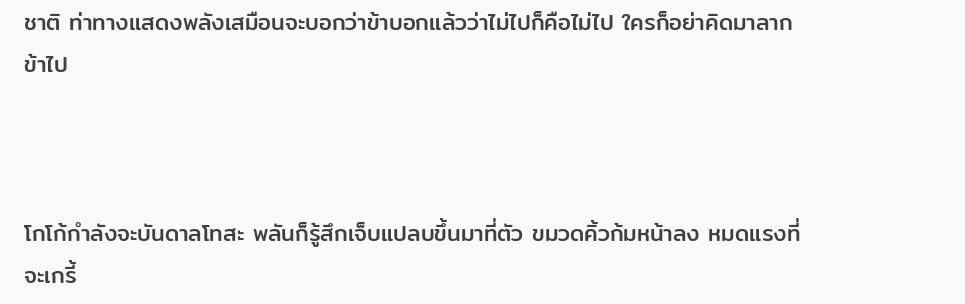ชาติ ท่าทางแสดงพลังเสมือนจะบอกว่าข้าบอกแล้วว่าไม่ไปก็คือไม่ไป ใครก็อย่าคิดมาลากข้าไป



โกโก้กำลังจะบันดาลโทสะ พลันก็รู้สึกเจ็บแปลบขึ้นมาที่ตัว ขมวดคิ้วก้มหน้าลง หมดแรงที่จะเกรี้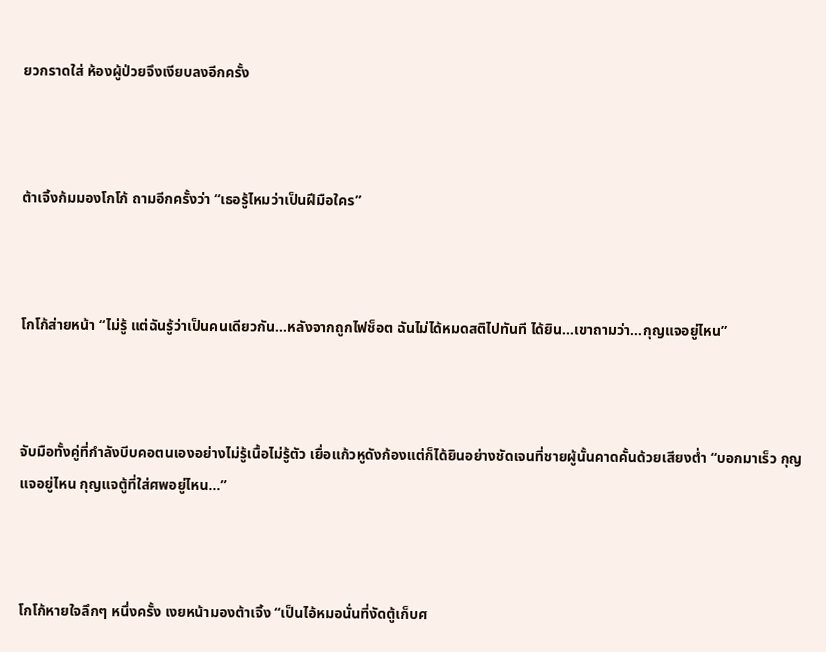ยวกราดใส่ ห้องผู้ป่วยจึงเงียบลงอีกครั้ง



ต้าเจิ้งก้มมองโกโก้ ถามอีกครั้งว่า “เธอรู้ไหมว่าเป็นฝีมือใคร”



โกโก้ส่ายหน้า “ไม่รู้ แต่ฉันรู้ว่าเป็นคนเดียวกัน...หลังจากถูกไฟช็อต ฉันไม่ได้หมดสติไปทันที ได้ยิน...เขาถามว่า...กุญแจอยู่ไหน”



จับมือทั้งคู่ที่กำลังบีบคอตนเองอย่างไม่รู้เนื้อไม่รู้ตัว เยื่อแก้วหูดังก้องแต่ก็ได้ยินอย่างชัดเจนที่ชายผู้นั้นคาดคั้นด้วยเสียงต่ำ “บอกมาเร็ว กุญแจอยู่ไหน กุญแจตู้ที่ใส่ศพอยู่ไหน...”



โกโก้หายใจลึกๆ หนึ่งครั้ง เงยหน้ามองต้าเจิ้ง “เป็นไอ้หมอนั่นที่งัดตู้เก็บศ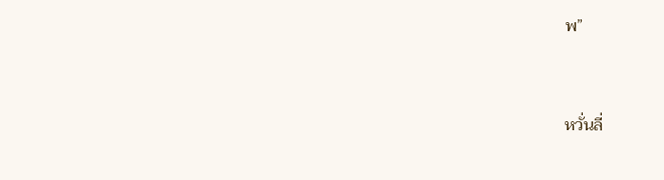พ”



หวั่นลี่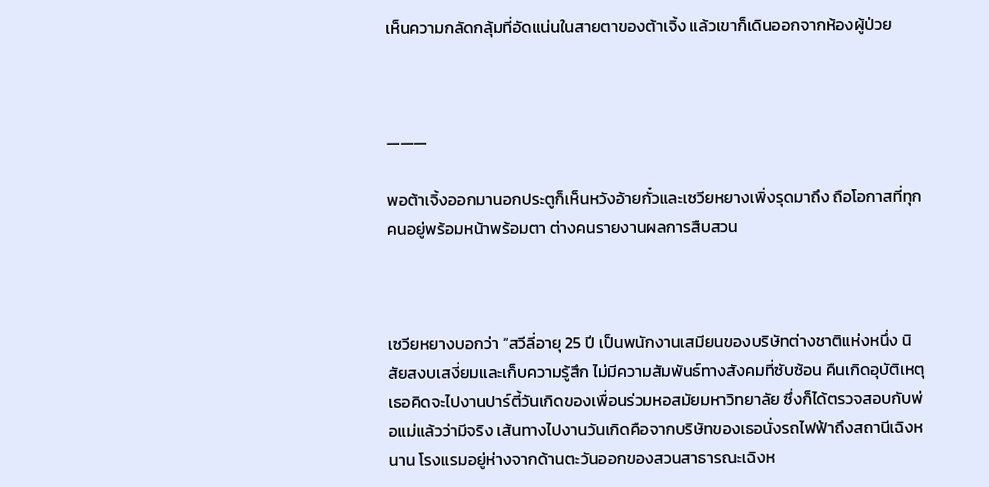เห็นความกลัดกลุ้มที่อัดแน่นในสายตาของต้าเจิ้ง แล้วเขาก็เดินออกจากห้องผู้ป่วย



———

พอต้าเจิ้งออกมานอกประตูก็เห็นหวังอ้ายกั๋วและเซวียหยางเพิ่งรุดมาถึง ถือโอกาสที่ทุกคนอยู่พร้อมหน้าพร้อมตา ต่างคนรายงานผลการสืบสวน



เซวียหยางบอกว่า “สวีลี่อายุ 25 ปี เป็นพนักงานเสมียนของบริษัทต่างชาติแห่งหนึ่ง นิสัยสงบเสงี่ยมและเก็บความรู้สึก ไม่มีความสัมพันธ์ทางสังคมที่ซับซ้อน คืนเกิดอุบัติเหตุ เธอคิดจะไปงานปาร์ตี้วันเกิดของเพื่อนร่วมหอสมัยมหาวิทยาลัย ซึ่งก็ได้ตรวจสอบกับพ่อแม่แล้วว่ามีจริง เส้นทางไปงานวันเกิดคือจากบริษัทของเธอนั่งรถไฟฟ้าถึงสถานีเฉิงหนาน โรงแรมอยู่ห่างจากด้านตะวันออกของสวนสาธารณะเฉิงห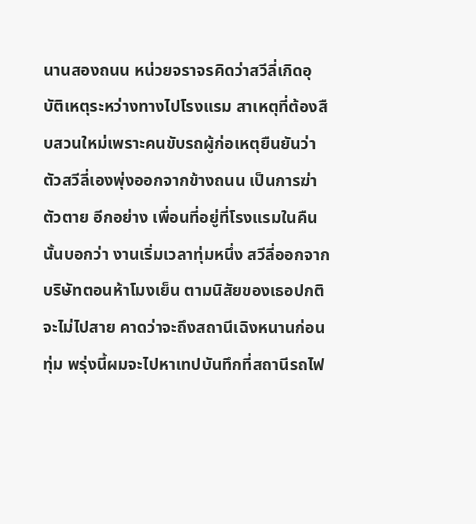นานสองถนน หน่วยจราจรคิดว่าสวีลี่เกิดอุบัติเหตุระหว่างทางไปโรงแรม สาเหตุที่ต้องสืบสวนใหม่เพราะคนขับรถผู้ก่อเหตุยืนยันว่าตัวสวีลี่เองพุ่งออกจากข้างถนน เป็นการฆ่าตัวตาย อีกอย่าง เพื่อนที่อยู่ที่โรงแรมในคืนนั้นบอกว่า งานเริ่มเวลาทุ่มหนึ่ง สวีลี่ออกจากบริษัทตอนห้าโมงเย็น ตามนิสัยของเธอปกติจะไม่ไปสาย คาดว่าจะถึงสถานีเฉิงหนานก่อนทุ่ม พรุ่งนี้ผมจะไปหาเทปบันทึกที่สถานีรถไฟ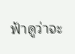ฟ้าดูว่าจะ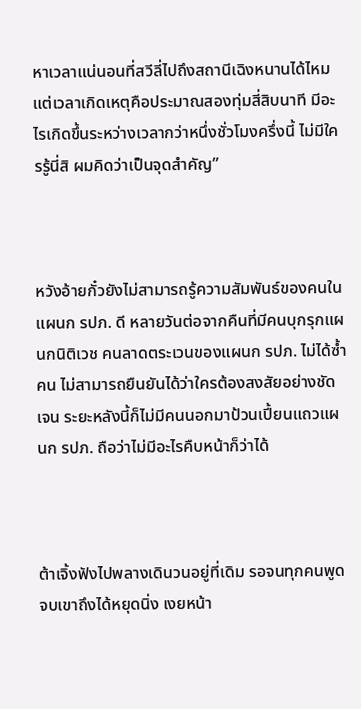หาเวลาแน่นอนที่สวีลี่ไปถึงสถานีเฉิงหนานได้ไหม แต่เวลาเกิดเหตุคือประมาณสองทุ่มสี่สิบนาที มีอะไรเกิดขึ้นระหว่างเวลากว่าหนึ่งชั่วโมงครึ่งนี้ ไม่มีใครรู้นี่สิ ผมคิดว่าเป็นจุดสำคัญ”



หวังอ้ายกั๋วยังไม่สามารถรู้ความสัมพันธ์ของคนในแผนก รปภ. ดี หลายวันต่อจากคืนที่มีคนบุกรุกแผนกนิติเวช คนลาดตระเวนของแผนก รปภ. ไม่ได้ซ้ำคน ไม่สามารถยืนยันได้ว่าใครต้องสงสัยอย่างชัดเจน ระยะหลังนี้ก็ไม่มีคนนอกมาป้วนเปี้ยนแถวแผนก รปภ. ถือว่าไม่มีอะไรคืบหน้าก็ว่าได้



ต้าเจิ้งฟังไปพลางเดินวนอยู่ที่เดิม รอจนทุกคนพูดจบเขาถึงได้หยุดนิ่ง เงยหน้า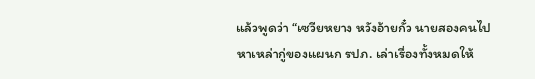แล้วพูดว่า “เซวียหยาง หวังอ้ายกั๋ว นายสองคนไปหาเหล่ากู่ของแผนก รปภ. เล่าเรื่องทั้งหมดให้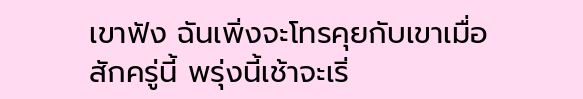เขาฟัง ฉันเพิ่งจะโทรคุยกับเขาเมื่อสักครู่นี้ พรุ่งนี้เช้าจะเริ่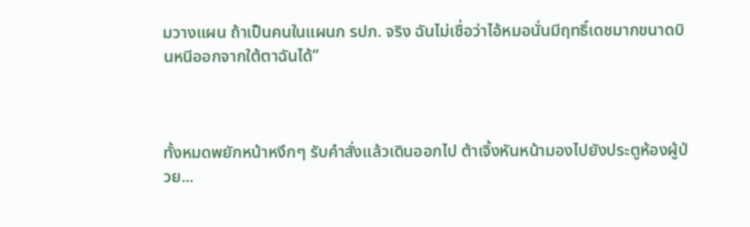มวางแผน ถ้าเป็นคนในแผนก รปภ. จริง ฉันไม่เชื่อว่าไอ้หมอนั่นมีฤทธิ์เดชมากขนาดบินหนีออกจากใต้ตาฉันได้”



ทั้งหมดพยักหน้าหงึกๆ รับคำสั่งแล้วเดินออกไป ต้าเจิ้งหันหน้ามองไปยังประตูห้องผู้ป่วย...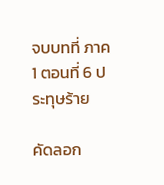จบบทที่ ภาค 1 ตอนที่ 6 ประทุษร้าย

คัดลอก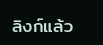ลิงก์แล้ว